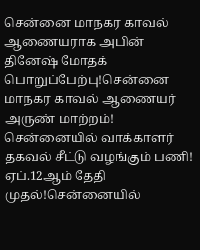சென்னை மாநகர காவல் ஆணையராக அபின் தினேஷ் மோதக் பொறுப்பேற்பு!சென்னை மாநகர காவல் ஆணையர் அருண் மாற்றம்! சென்னையில் வாக்காளர் தகவல் சீட்டு வழங்கும் பணி! ஏப்.12ஆம் தேதி முதல்!சென்னையில்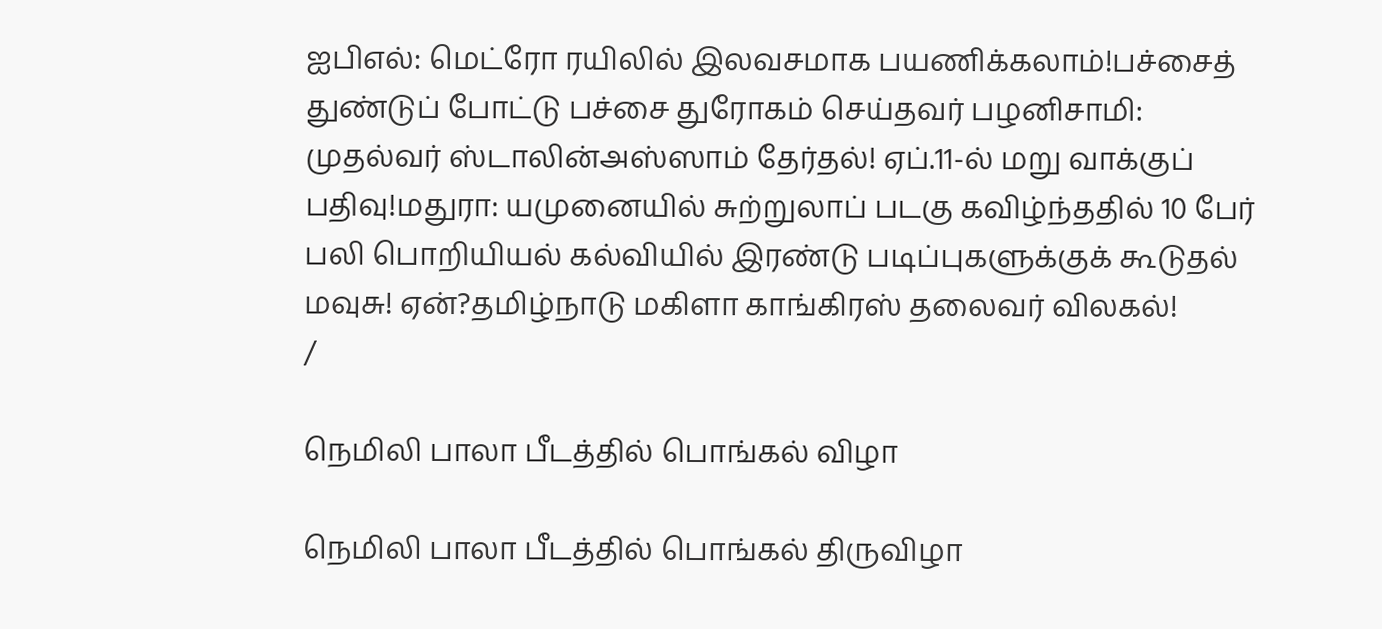ஐபிஎல்: மெட்ரோ ரயிலில் இலவசமாக பயணிக்கலாம்!பச்சைத் துண்டுப் போட்டு பச்சை துரோகம் செய்தவர் பழனிசாமி: முதல்வர் ஸ்டாலின்அஸ்ஸாம் தேர்தல்! ஏப்.11-ல் மறு வாக்குப் பதிவு!மதுரா: யமுனையில் சுற்றுலாப் படகு கவிழ்ந்ததில் 10 பேர் பலி பொறியியல் கல்வியில் இரண்டு படிப்புகளுக்குக் கூடுதல் மவுசு! ஏன்?தமிழ்நாடு மகிளா காங்கிரஸ் தலைவர் விலகல்!
/

நெமிலி பாலா பீடத்தில் பொங்கல் விழா

நெமிலி பாலா பீடத்தில் பொங்கல் திருவிழா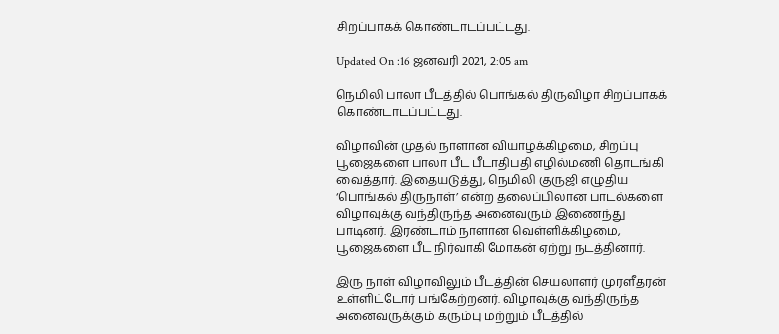சிறப்பாகக் கொண்டாடப்பட்டது.

Updated On :16 ஜனவரி 2021, 2:05 am

நெமிலி பாலா பீடத்தில் பொங்கல் திருவிழா சிறப்பாகக் கொண்டாடப்பட்டது.

விழாவின் முதல் நாளான வியாழக்கிழமை, சிறப்பு பூஜைகளை பாலா பீட பீடாதிபதி எழில்மணி தொடங்கி வைத்தார். இதையடுத்து, நெமிலி குருஜி எழுதிய ‘பொங்கல் திருநாள்’ என்ற தலைப்பிலான பாடல்களை விழாவுக்கு வந்திருந்த அனைவரும் இணைந்து பாடினர். இரண்டாம் நாளான வெள்ளிக்கிழமை, பூஜைகளை பீட நிர்வாகி மோகன் ஏற்று நடத்தினார்.

இரு நாள் விழாவிலும் பீடத்தின் செயலாளர் முரளீதரன் உள்ளிட்டோர் பங்கேற்றனர். விழாவுக்கு வந்திருந்த அனைவருக்கும் கரும்பு மற்றும் பீடத்தில்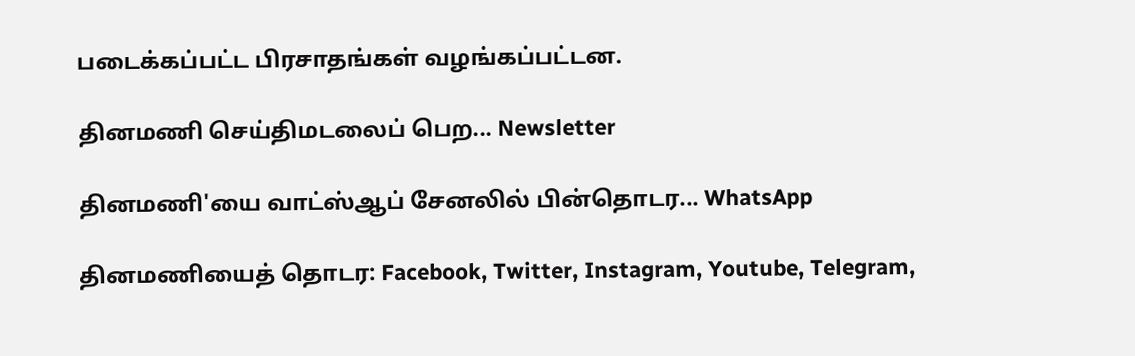படைக்கப்பட்ட பிரசாதங்கள் வழங்கப்பட்டன.

தினமணி செய்திமடலைப் பெற... Newsletter

தினமணி'யை வாட்ஸ்ஆப் சேனலில் பின்தொடர... WhatsApp

தினமணியைத் தொடர: Facebook, Twitter, Instagram, Youtube, Telegram,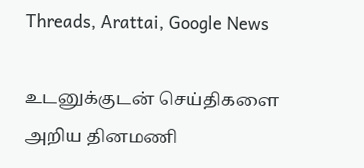Threads, Arattai, Google News

உடனுக்குடன் செய்திகளை அறிய தினமணி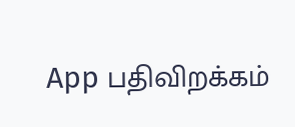App பதிவிறக்கம்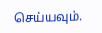செய்யவும்.